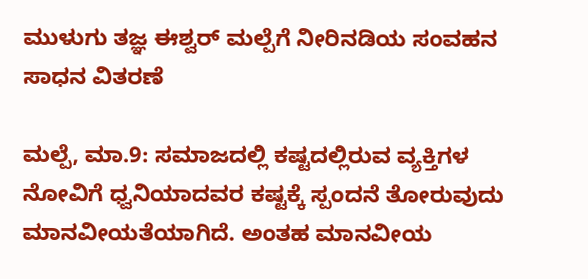ಮುಳುಗು ತಜ್ಞ ಈಶ್ವರ್ ಮಲ್ಪೆಗೆ ನೀರಿನಡಿಯ ಸಂವಹನ ಸಾಧನ ವಿತರಣೆ

ಮಲ್ಪೆ, ಮಾ.9: ಸಮಾಜದಲ್ಲಿ ಕಷ್ಟದಲ್ಲಿರುವ ವ್ಯಕ್ತಿಗಳ ನೋವಿಗೆ ಧ್ವನಿಯಾದವರ ಕಷ್ಟಕ್ಕೆ ಸ್ಪಂದನೆ ತೋರುವುದು ಮಾನವೀಯತೆಯಾಗಿದೆ. ಅಂತಹ ಮಾನವೀಯ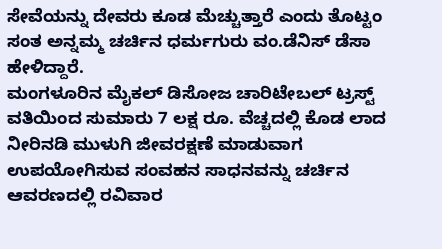ಸೇವೆಯನ್ನು ದೇವರು ಕೂಡ ಮೆಚ್ಚುತ್ತಾರೆ ಎಂದು ತೊಟ್ಟಂ ಸಂತ ಅನ್ನಮ್ಮ ಚರ್ಚಿನ ಧರ್ಮಗುರು ವಂ.ಡೆನಿಸ್ ಡೆಸಾ ಹೇಳಿದ್ದಾರೆ.
ಮಂಗಳೂರಿನ ಮೈಕಲ್ ಡಿಸೋಜ ಚಾರಿಟೇಬಲ್ ಟ್ರಸ್ಟ್ ವತಿಯಿಂದ ಸುಮಾರು 7 ಲಕ್ಷ ರೂ. ವೆಚ್ಚದಲ್ಲಿ ಕೊಡ ಲಾದ ನೀರಿನಡಿ ಮುಳುಗಿ ಜೀವರಕ್ಷಣೆ ಮಾಡುವಾಗ ಉಪಯೋಗಿಸುವ ಸಂವಹನ ಸಾಧನವನ್ನು ಚರ್ಚಿನ ಆವರಣದಲ್ಲಿ ರವಿವಾರ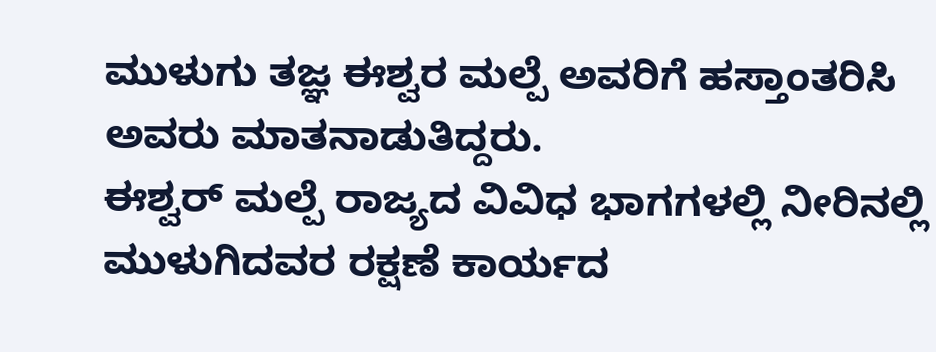ಮುಳುಗು ತಜ್ಞ ಈಶ್ವರ ಮಲ್ಪೆ ಅವರಿಗೆ ಹಸ್ತಾಂತರಿಸಿ ಅವರು ಮಾತನಾಡುತಿದ್ದರು.
ಈಶ್ವರ್ ಮಲ್ಪೆ ರಾಜ್ಯದ ವಿವಿಧ ಭಾಗಗಳಲ್ಲಿ ನೀರಿನಲ್ಲಿ ಮುಳುಗಿದವರ ರಕ್ಷಣೆ ಕಾರ್ಯದ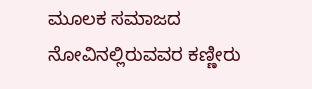ಮೂಲಕ ಸಮಾಜದ ನೋವಿನಲ್ಲಿರುವವರ ಕಣ್ಣೀರು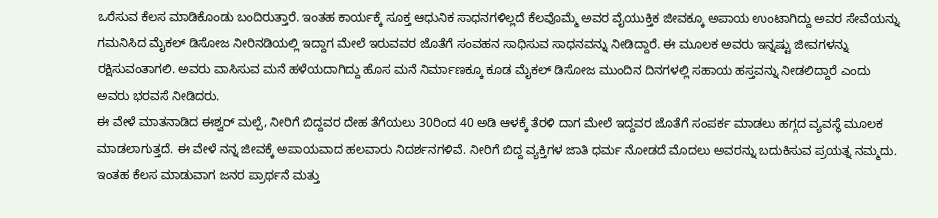ಒರೆಸುವ ಕೆಲಸ ಮಾಡಿಕೊಂಡು ಬಂದಿರುತ್ತಾರೆ. ಇಂತಹ ಕಾರ್ಯಕ್ಕೆ ಸೂಕ್ತ ಆಧುನಿಕ ಸಾಧನಗಳಿಲ್ಲದೆ ಕೆಲವೊಮ್ಮೆ ಅವರ ವೈಯುಕ್ತಿಕ ಜೀವಕ್ಕೂ ಅಪಾಯ ಉಂಟಾಗಿದ್ದು ಅವರ ಸೇವೆಯನ್ನು ಗಮನಿಸಿದ ಮೈಕಲ್ ಡಿಸೋಜ ನೀರಿನಡಿಯಲ್ಲಿ ಇದ್ದಾಗ ಮೇಲೆ ಇರುವವರ ಜೊತೆಗೆ ಸಂವಹನ ಸಾಧಿಸುವ ಸಾಧನವನ್ನು ನೀಡಿದ್ದಾರೆ. ಈ ಮೂಲಕ ಅವರು ಇನ್ನಷ್ಟು ಜೀವಗಳನ್ನು ರಕ್ಷಿಸುವಂತಾಗಲಿ. ಅವರು ವಾಸಿಸುವ ಮನೆ ಹಳೆಯದಾಗಿದ್ದು ಹೊಸ ಮನೆ ನಿರ್ಮಾಣಕ್ಕೂ ಕೂಡ ಮೈಕಲ್ ಡಿಸೋಜ ಮುಂದಿನ ದಿನಗಳಲ್ಲಿ ಸಹಾಯ ಹಸ್ತವನ್ನು ನೀಡಲಿದ್ದಾರೆ ಎಂದು ಅವರು ಭರವಸೆ ನೀಡಿದರು.
ಈ ವೇಳೆ ಮಾತನಾಡಿದ ಈಶ್ವರ್ ಮಲ್ಪೆ, ನೀರಿಗೆ ಬಿದ್ದವರ ದೇಹ ತೆಗೆಯಲು 30ರಿಂದ 40 ಅಡಿ ಆಳಕ್ಕೆ ತೆರಳಿ ದಾಗ ಮೇಲೆ ಇದ್ದವರ ಜೊತೆಗೆ ಸಂಪರ್ಕ ಮಾಡಲು ಹಗ್ಗದ ವ್ಯವಸ್ಥೆ ಮೂಲಕ ಮಾಡಲಾಗುತ್ತದೆ. ಈ ವೇಳೆ ನನ್ನ ಜೀವಕ್ಕೆ ಅಪಾಯವಾದ ಹಲವಾರು ನಿದರ್ಶನಗಳಿವೆ. ನೀರಿಗೆ ಬಿದ್ದ ವ್ಯಕ್ತಿಗಳ ಜಾತಿ ಧರ್ಮ ನೋಡದೆ ಮೊದಲು ಅವರನ್ನು ಬದುಕಿಸುವ ಪ್ರಯತ್ನ ನಮ್ಮದು. ಇಂತಹ ಕೆಲಸ ಮಾಡುವಾಗ ಜನರ ಪ್ರಾರ್ಥನೆ ಮತ್ತು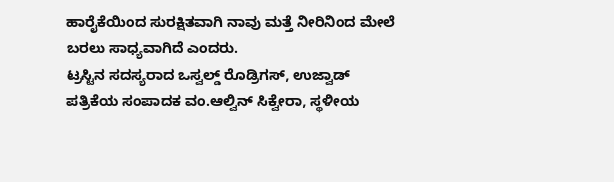ಹಾರೈಕೆಯಿಂದ ಸುರಕ್ಷಿತವಾಗಿ ನಾವು ಮತ್ತೆ ನೀರಿನಿಂದ ಮೇಲೆ ಬರಲು ಸಾಧ್ಯವಾಗಿದೆ ಎಂದರು.
ಟ್ರಸ್ಟಿನ ಸದಸ್ಯರಾದ ಒಸ್ವಲ್ಡ್ ರೊಡ್ರಿಗಸ್, ಉಜ್ವಾಡ್ ಪತ್ರಿಕೆಯ ಸಂಪಾದಕ ವಂ.ಆಲ್ವಿನ್ ಸಿಕ್ವೇರಾ, ಸ್ಥಳೀಯ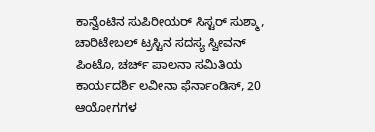ಕಾನ್ವೆಂಟಿನ ಸುಪಿರೀಯರ್ ಸಿಸ್ಟರ್ ಸುಶ್ಮಾ, ಚಾರಿಟೇಬಲ್ ಟ್ರಸ್ಟಿನ ಸದಸ್ಯ ಸ್ವೀವನ್ ಪಿಂಟೊ, ಚರ್ಚ್ ಪಾಲನಾ ಸಮಿತಿಯ ಕಾರ್ಯದರ್ಶಿ ಲವೀನಾ ಫೆರ್ನಾಂಡಿಸ್, 20 ಆಯೋಗಗಳ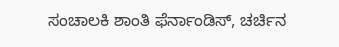ಸಂಚಾಲಕಿ ಶಾಂತಿ ಫೆರ್ನಾಂಡಿಸ್, ಚರ್ಚಿನ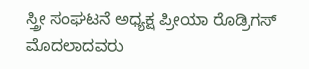ಸ್ತ್ರೀ ಸಂಘಟನೆ ಅಧ್ಯಕ್ಷ ಪ್ರೀಯಾ ರೊಡ್ರಿಗಸ್ ಮೊದಲಾದವರು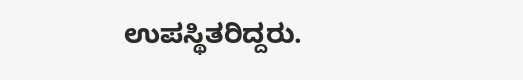ಉಪಸ್ಥಿತರಿದ್ದರು.